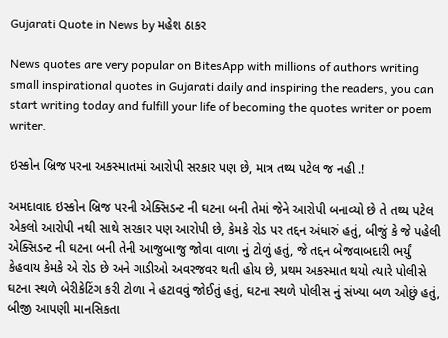Gujarati Quote in News by મહેશ ઠાકર

News quotes are very popular on BitesApp with millions of authors writing small inspirational quotes in Gujarati daily and inspiring the readers, you can start writing today and fulfill your life of becoming the quotes writer or poem writer.

ઇસ્કોન બ્રિજ પરના અકસ્માતમાં આરોપી સરકાર પણ છે, માત્ર તથ્ય પટેલ જ નહી .!

અમદાવાદ ઇસ્કોન બ્રિજ પરની એક્સિડન્ટ ની ઘટના બની તેમાં જેને આરોપી બનાવ્યો છે તે તથ્ય પટેલ એકલો આરોપી નથી સાથે સરકાર પણ આરોપી છે, કેમકે રોડ પર તદ્દન અંધારું હતું, બીજું કે જે પહેલી એક્સિડન્ટ ની ઘટના બની તેની આજુબાજુ જોવા વાળા નું ટોળું હતું, જે તદ્દન બેજવાબદારી ભર્યું કેહવાય કેમકે એ રોડ છે અને ગાડીઓ અવરજવર થતી હોય છે, પ્રથમ અકસ્માત થયો ત્યારે પોલીસે ઘટના સ્થળે બેરીકેટિંગ કરી ટોળા ને હટાવવું જોઈતું હતું, ઘટના સ્થળે પોલીસ નું સંખ્યા બળ ઓછું હતું, બીજી આપણી માનસિકતા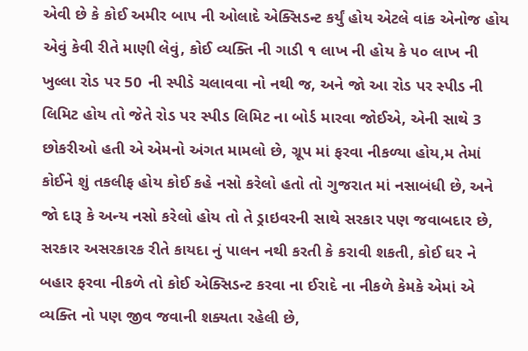એવી છે કે કોઈ અમીર બાપ ની ઓલાદે એક્સિડન્ટ કર્યું હોય એટલે વાંક એનોજ હોય એવું કેવી રીતે માણી લેવું, કોઈ વ્યક્તિ ની ગાડી ૧ લાખ ની હોય કે ૫૦ લાખ ની ખુલ્લા રોડ પર 50 ની સ્પીડે ચલાવવા નો નથી જ, અને જો આ રોડ પર સ્પીડ ની લિમિટ હોય તો જેતે રોડ પર સ્પીડ લિમિટ ના બોર્ડ મારવા જોઈએ, એની સાથે 3 છોકરીઓ હતી એ એમનો અંગત મામલો છે, ગ્રૂપ માં ફરવા નીકળ્યા હોય,મ તેમાં કોઈને શું તકલીફ હોય કોઈ કહે નસો કરેલો હતો તો ગુજરાત માં નસાબંધી છે, અને જો દારૂ કે અન્ય નસો કરેલો હોય તો તે ડ્રાઇવરની સાથે સરકાર પણ જવાબદાર છે, સરકાર અસરકારક રીતે કાયદા નું પાલન નથી કરતી કે કરાવી શકતી, કોઈ ઘર ને બહાર ફરવા નીકળે તો કોઈ એક્સિડન્ટ કરવા ના ઈરાદે ના નીકળે કેમકે એમાં એ વ્યક્તિ નો પણ જીવ જવાની શક્યતા રહેલી છે,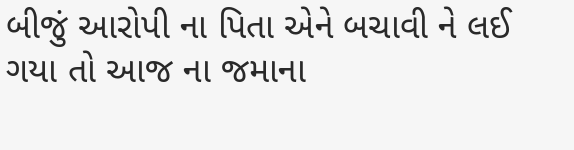બીજું આરોપી ના પિતા એને બચાવી ને લઈ ગયા તો આજ ના જમાના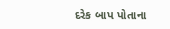દરેક બાપ પોતાના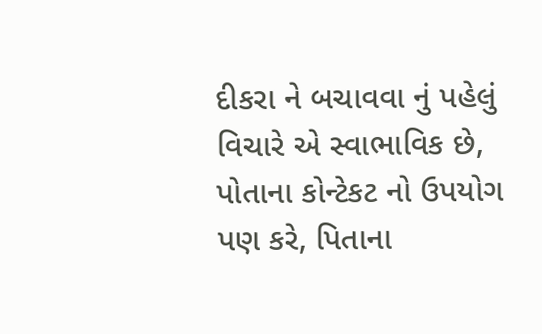દીકરા ને બચાવવા નું પહેલું વિચારે એ સ્વાભાવિક છે, પોતાના કોન્ટેકટ નો ઉપયોગ પણ કરે, પિતાના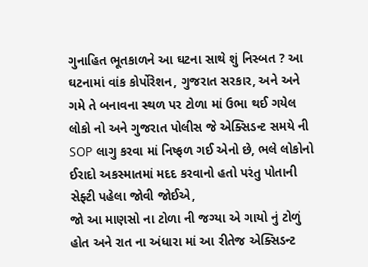ગુનાહિત ભૂતકાળને આ ઘટના સાથે શું નિસ્બત ? આ ઘટનામાં વાંક કોર્પોરેશન, ગુજરાત સરકાર, અને અને ગમે તે બનાવના સ્થળ પર ટોળા માં ઉભા થઈ ગયેલ લોકો નો અને ગુજરાત પોલીસ જે એક્સિડન્ટ સમયે ની SOP લાગુ કરવા માં નિષ્ફળ ગઈ એનો છે, ભલે લોકોનો ઈરાદો અકસ્માતમાં મદદ કરવાનો હતો પરંતુ પોતાની સેફ્ટી પહેલા જોવી જોઈએ,
જો આ માણસો ના ટોળા ની જગ્યા એ ગાયો નું ટોળું હોત અને રાત ના અંધારા માં આ રીતેજ એક્સિડન્ટ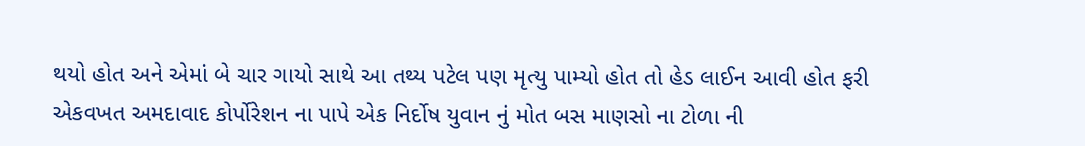થયો હોત અને એમાં બે ચાર ગાયો સાથે આ તથ્ય પટેલ પણ મૃત્યુ પામ્યો હોત તો હેડ લાઈન આવી હોત ફરી એકવખત અમદાવાદ કોર્પોરેશન ના પાપે એક નિર્દોષ યુવાન નું મોત બસ માણસો ના ટોળા ની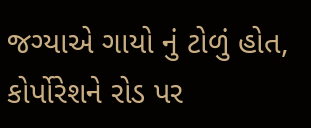જગ્યાએ ગાયો નું ટોળું હોત,
કોર્પોરેશને રોડ પર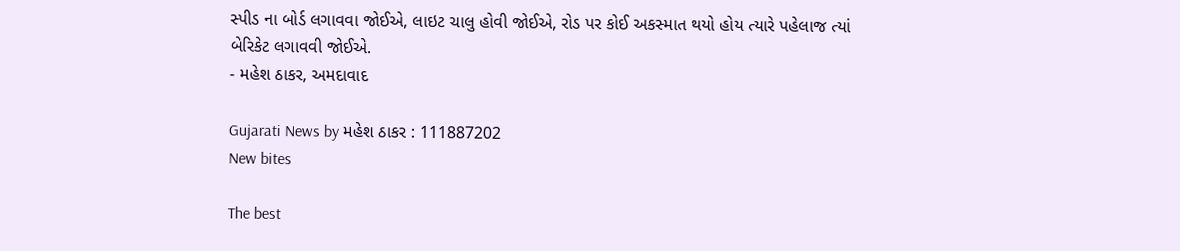સ્પીડ ના બોર્ડ લગાવવા જોઈએ, લાઇટ ચાલુ હોવી જોઈએ, રોડ પર કોઈ અકસ્માત થયો હોય ત્યારે પહેલાજ ત્યાં બેરિકેટ લગાવવી જોઈએ.
- મહેશ ઠાકર, અમદાવાદ

Gujarati News by મહેશ ઠાકર : 111887202
New bites

The best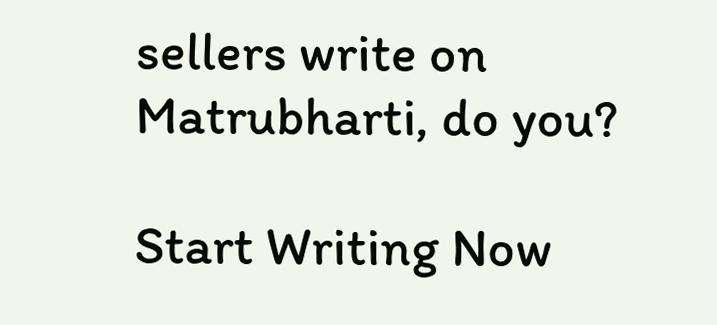sellers write on Matrubharti, do you?

Start Writing Now